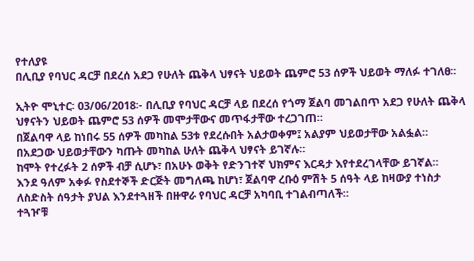የተለያዩ
በሊቢያ የባህር ዳርቻ በደረሰ አደጋ የሁለት ጨቅላ ህፃናት ህይወት ጨምሮ 53 ሰዎች ህይወት ማለፉ ተገለፀ፡፡

ኢትዮ ሞኒተር፡ 03/06/2018፡- በሊቢያ የባህር ዳርቻ ላይ በደረሰ የጎማ ጀልባ መገልበጥ አደጋ የሁለት ጨቅላ ህፃናትን ህይወት ጨምሮ 53 ሰዎች መሞታቸውና መጥፋታቸው ተረጋገጠ።
በጀልባዋ ላይ ከነበሩ 55 ሰዎች መካከል 53ቱ የደረሱበት አልታወቀም፤ አልያም ህይወታቸው አልፏል።
በአደጋው ህይወታቸውን ካጡት መካከል ሁለት ጨቅላ ህፃናት ይገኛሉ።
ከሞት የተረፉት 2 ሰዎች ብቻ ሲሆኑ፣ በአሁኑ ወቅት የድንገተኛ ህክምና እርዳታ እየተደረገላቸው ይገኛል።
እንደ ዓለም አቀፉ የስደተኞች ድርጅት መግለጫ ከሆነ፣ ጀልባዋ ረቡዕ ምሽት 5 ሰዓት ላይ ከዛውያ ተነስታ ለስድስት ሰዓታት ያህል እንደተጓዘች በዙዋራ የባህር ዳርቻ አካባቢ ተገልብጣለች።
ተጓዦቹ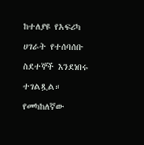ከተለያዩ የአፍሪካ ሀገራት የተሰባሰቡ ስደተኞች እንደነበሩ ተገልጿል።
የመካከለኛው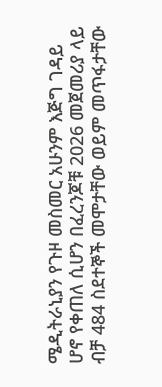ሜዲትራኒያን የጉዞ መስመር አሁንም እጅግ ገዳይ ሆኖ የቀጠለ ሲሆን በፈረንጆቹ 2026 መጀመሪያ ላይ ብቻ 484 ስደተኞች መሞታቸው ወይም መጥፋታቸው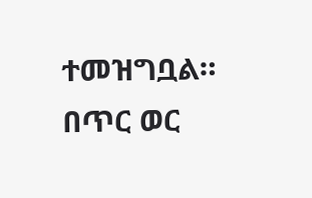ተመዝግቧል።
በጥር ወር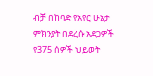ብቻ በከባድ የአየር ሁኔታ ምክንያት በደረሱ አደጋዎች የ375 ሰዎች ህይወት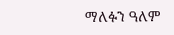ማለፉን ዓለም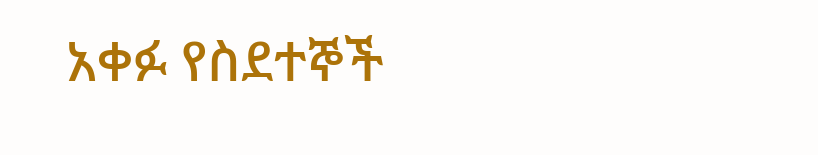አቀፉ የስደተኞች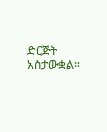ድርጅት አስታውቋል።